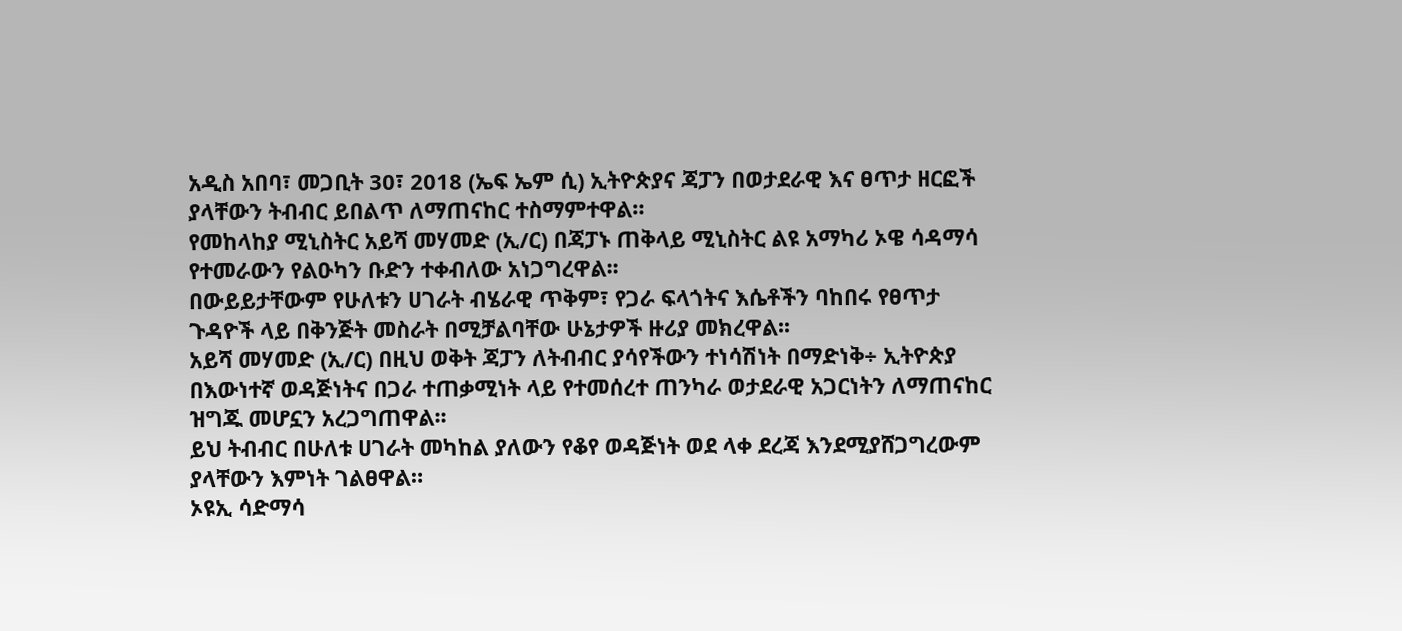አዲስ አበባ፣ መጋቢት 30፣ 2018 (ኤፍ ኤም ሲ) ኢትዮጵያና ጃፓን በወታደራዊ እና ፀጥታ ዘርፎች ያላቸውን ትብብር ይበልጥ ለማጠናከር ተስማምተዋል።
የመከላከያ ሚኒስትር አይሻ መሃመድ (ኢ/ር) በጃፓኑ ጠቅላይ ሚኒስትር ልዩ አማካሪ ኦዌ ሳዳማሳ የተመራውን የልዑካን ቡድን ተቀብለው አነጋግረዋል፡፡
በውይይታቸውም የሁለቱን ሀገራት ብሄራዊ ጥቅም፣ የጋራ ፍላጎትና እሴቶችን ባከበሩ የፀጥታ ጉዳዮች ላይ በቅንጅት መስራት በሚቻልባቸው ሁኔታዎች ዙሪያ መክረዋል፡፡
አይሻ መሃመድ (ኢ/ር) በዚህ ወቅት ጃፓን ለትብብር ያሳየችውን ተነሳሽነት በማድነቅ÷ ኢትዮጵያ በእውነተኛ ወዳጅነትና በጋራ ተጠቃሚነት ላይ የተመሰረተ ጠንካራ ወታደራዊ አጋርነትን ለማጠናከር ዝግጁ መሆኗን አረጋግጠዋል፡፡
ይህ ትብብር በሁለቱ ሀገራት መካከል ያለውን የቆየ ወዳጅነት ወደ ላቀ ደረጃ እንደሚያሸጋግረውም ያላቸውን እምነት ገልፀዋል።
ኦዩኢ ሳድማሳ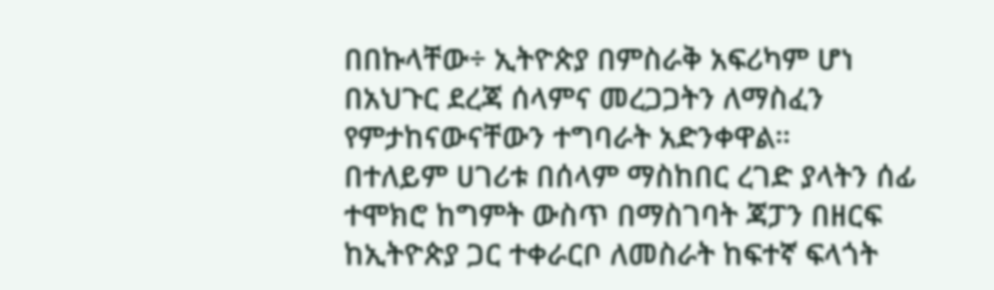በበኩላቸው÷ ኢትዮጵያ በምስራቅ አፍሪካም ሆነ በአህጉር ደረጃ ሰላምና መረጋጋትን ለማስፈን የምታከናውናቸውን ተግባራት አድንቀዋል።
በተለይም ሀገሪቱ በሰላም ማስከበር ረገድ ያላትን ሰፊ ተሞክሮ ከግምት ውስጥ በማስገባት ጃፓን በዘርፍ ከኢትዮጵያ ጋር ተቀራርቦ ለመስራት ከፍተኛ ፍላጎት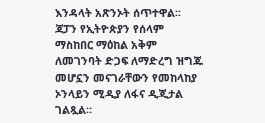እንዳላት አጽንኦት ሰጥተዋል፡፡
ጃፓን የኢትዮጵያን የሰላም ማስከበር ማዕከል አቅም ለመገንባት ድጋፍ ለማድረግ ዝግጁ መሆኗን መናገራቸውን የመከላከያ ኦንላይን ሚዲያ ለፋና ዲጂታል ገልጿል።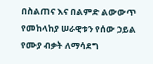በስልጠና እና በልምድ ልውውጥ የመከላከያ ሠራዊቱን የሰው ኃይል የሙያ ብቃት ለማሳደግ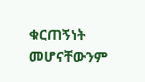ቁርጠኝነት መሆናቸውንም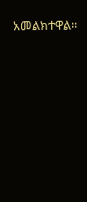አመልክተዋል፡፡